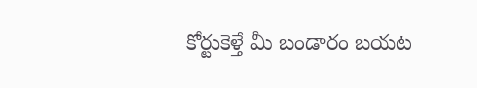కోర్టుకెళ్తే మీ బండారం బయట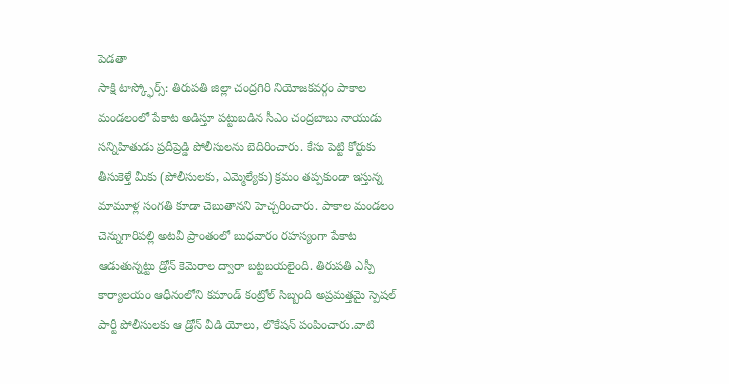పెడతా
సాక్షి టాస్క్ఫోర్స్: తిరుపతి జిల్లా చంద్రగిరి నియోజకవర్గం పాకాల మండలంలో పేకాట అడిస్తూ పట్టుబడిన సీఎం చంద్రబాబు నాయుడు సన్నిహితుడు ప్రదీప్రెడ్డి పోలీసులను బెదిరించారు. కేసు పెట్టి కోర్టుకు తీసుకెళ్తే మీకు (పోలీసులకు, ఎమ్మెల్యేకు) క్రమం తప్పకుండా ఇస్తున్న మామూళ్ల సంగతి కూడా చెబుతానని హెచ్చరించారు. పాకాల మండలం చెన్నుగారిపల్లి అటవీ ప్రాంతంలో బుధవారం రహస్యంగా పేకాట ఆడుతున్నట్టు డ్రోన్ కెమెరాల ద్వారా బట్టబయలైంది. తిరుపతి ఎస్పీ కార్యాలయం ఆధీనంలోని కమాండ్ కంట్రోల్ సిబ్బంది అప్రమత్తమై స్పెషల్ పార్టీ పోలీసులకు ఆ డ్రోన్ వీడి యోలు, లొకేషన్ పంపించారు.వాటి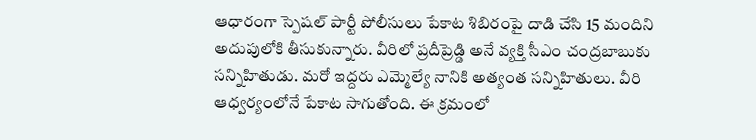ఆధారంగా స్పెషల్ పార్టీ పోలీసులు పేకాట శిబిరంపై దాడి చేసి 15 మందిని అదుపులోకి తీసుకున్నారు. వీరిలో ప్రదీప్రెడ్డి అనే వ్యక్తి సీఎం చంద్రబాబుకు సన్నిహితుడు. మరో ఇద్దరు ఎమ్మెల్యే నానికి అత్యంత సన్నిహితులు. వీరి ఆధ్వర్యంలోనే పేకాట సాగుతోంది. ఈ క్రమంలో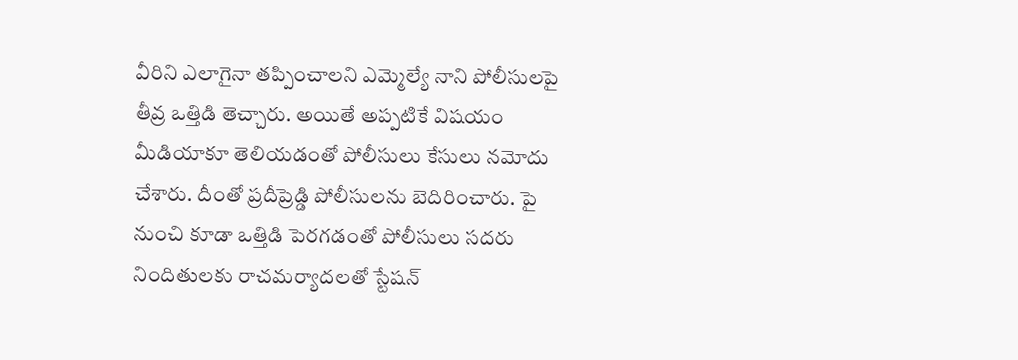వీరిని ఎలాగైనా తప్పించాలని ఎమ్మెల్యే నాని పోలీసులపై తీవ్ర ఒత్తిడి తెచ్చారు. అయితే అప్పటికే విషయం మీడియాకూ తెలియడంతో పోలీసులు కేసులు నమోదు చేశారు. దీంతో ప్రదీప్రెడ్డి పోలీసులను బెదిరించారు. పై నుంచి కూడా ఒత్తిడి పెరగడంతో పోలీసులు సదరు నిందితులకు రాచమర్యాదలతో స్టేషన్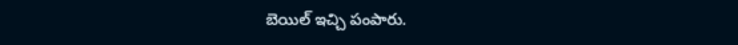బెయిల్ ఇచ్చి పంపారు.